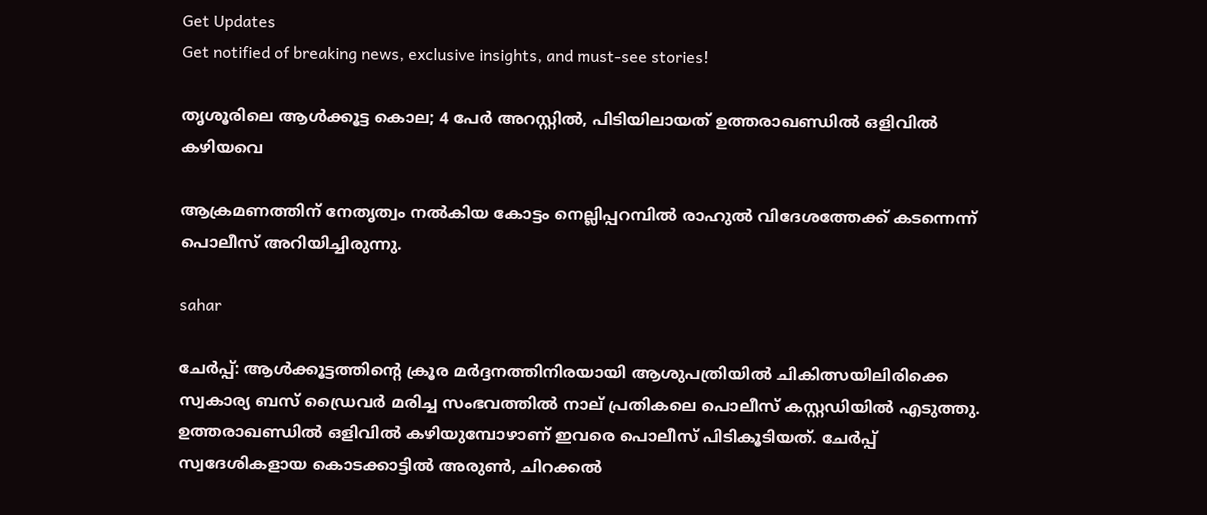Get Updates
Get notified of breaking news, exclusive insights, and must-see stories!

തൃശൂരിലെ ആള്‍ക്കൂട്ട കൊല; 4 പേര്‍ അറസ്റ്റില്‍, പിടിയിലായത് ഉത്തരാഖണ്ഡില്‍ ഒളിവില്‍ കഴിയവെ

ആക്രമണത്തിന് നേതൃത്വം നല്‍കിയ കോട്ടം നെല്ലിപ്പറമ്പില്‍ രാഹുല്‍ വിദേശത്തേക്ക് കടന്നെന്ന് പൊലീസ് അറിയിച്ചിരുന്നു.

sahar

ചേര്‍പ്പ്: ആള്‍ക്കൂട്ടത്തിന്റെ ക്രൂര മര്‍ദ്ദനത്തിനിരയായി ആശുപത്രിയില്‍ ചികിത്സയിലിരിക്കെ സ്വകാര്യ ബസ് ഡ്രൈവര്‍ മരിച്ച സംഭവത്തില്‍ നാല് പ്രതികലെ പൊലീസ് കസ്റ്റഡിയില്‍ എടുത്തു. ഉത്തരാഖണ്ഡില്‍ ഒളിവില്‍ കഴിയുമ്പോഴാണ് ഇവരെ പൊലീസ് പിടികൂടിയത്. ചേര്‍പ്പ് സ്വദേശികളായ കൊടക്കാട്ടില്‍ അരുണ്‍, ചിറക്കല്‍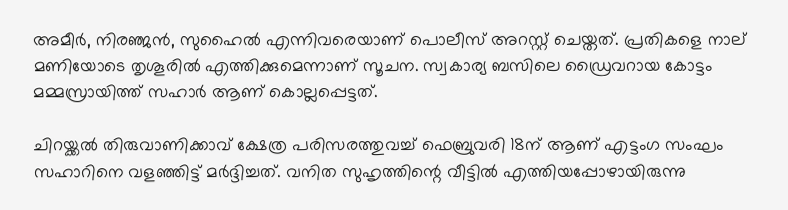അമീര്‍, നിരഞ്ജന്‍, സുഹൈല്‍ എന്നിവരെയാണ് പൊലീസ് അറസ്റ്റ് ചെയ്തത്. പ്രതികളെ നാല് മണിയോടെ തൃശൂരില്‍ എത്തിക്കുമെന്നാണ് സൂചന. സ്വകാര്യ ബസിലെ ഡ്രൈവറായ കോട്ടം മമ്മസ്രായിത്ത് സഹാര്‍ ആണ് കൊല്ലപ്പെട്ടത്.

ചിറയ്ക്കല്‍ തിരുവാണിക്കാവ് ക്ഷേത്ര പരിസരത്തുവച്ച് ഫെബ്രുവരി 18ന് ആണ് എട്ടംഗ സംഘം സഹാറിനെ വളഞ്ഞിട്ട് മര്‍ദ്ദിച്ചത്. വനിത സുഹൃത്തിന്റെ വീട്ടില്‍ എത്തിയപ്പോഴായിരുന്നു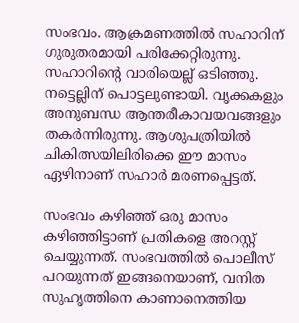സംഭവം. ആക്രമണത്തില്‍ സഹാറിന് ഗുരുതരമായി പരിക്കേറ്റിരുന്നു. സഹാറിന്റെ വാരിയെല്ല് ഒടിഞ്ഞു. നട്ടെല്ലിന് പൊട്ടലുണ്ടായി. വൃക്കകളും അനുബന്ധ ആന്തരീകാവയവങ്ങളും തകര്‍ന്നിരുന്നു. ആശുപത്രിയില്‍ ചികിത്സയിലിരിക്കെ ഈ മാസം ഏഴിനാണ് സഹാര്‍ മരണപ്പെട്ടത്.

സംഭവം കഴിഞ്ഞ് ഒരു മാസം കഴിഞ്ഞിട്ടാണ് പ്രതികളെ അറസ്റ്റ് ചെയ്യുന്നത്. സംഭവത്തില്‍ പൊലീസ് പറയുന്നത് ഇങ്ങനെയാണ്, വനിത സുഹൃത്തിനെ കാണാനെത്തിയ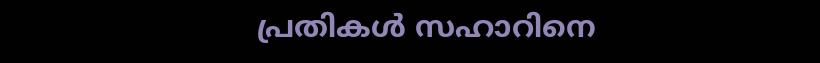പ്രതികള്‍ സഹാറിനെ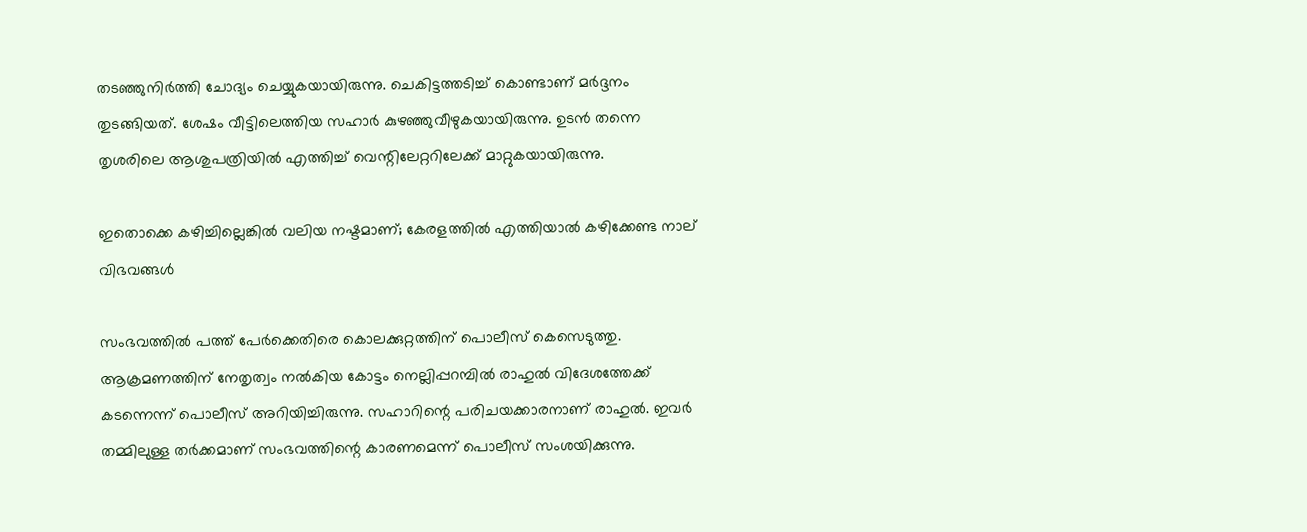തടഞ്ഞുനിര്‍ത്തി ചോദ്യം ചെയ്യുകയായിരുന്നു. ചെകിട്ടത്തടിച്ച് കൊണ്ടാണ് മര്‍ദ്ദനം തുടങ്ങിയത്. ശേഷം വീട്ടിലെത്തിയ സഹാര്‍ കുഴഞ്ഞുവീഴുകയായിരുന്നു. ഉടന്‍ തന്നെ തൃശരിലെ ആശുപത്രിയില്‍ എത്തിച്ച് വെന്റിലേറ്ററിലേക്ക് മാറ്റുകയായിരുന്നു.

ഇതൊക്കെ കഴിച്ചില്ലെങ്കില്‍ വലിയ നഷ്ടമാണ്; കേരളത്തില്‍ എത്തിയാല്‍ കഴിക്കേണ്ട നാല് വിഭവങ്ങള്‍

സംഭവത്തില്‍ പത്ത് പേര്‍ക്കെതിരെ കൊലക്കുറ്റത്തിന് പൊലീസ് കെസെടുത്തു. ആക്രമണത്തിന് നേതൃത്വം നല്‍കിയ കോട്ടം നെല്ലിപ്പറമ്പില്‍ രാഹുല്‍ വിദേശത്തേക്ക് കടന്നെന്ന് പൊലീസ് അറിയിച്ചിരുന്നു. സഹാറിന്റെ പരിചയക്കാരനാണ് രാഹുല്‍. ഇവര്‍ തമ്മിലുള്ള തര്‍ക്കമാണ് സംഭവത്തിന്റെ കാരണമെന്ന് പൊലീസ് സംശയിക്കുന്നു.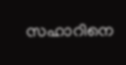സഹാറിനെ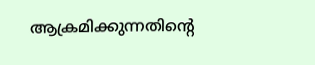ആക്രമിക്കുന്നതിന്റെ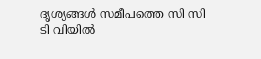ദൃശ്യങ്ങള്‍ സമീപത്തെ സി സി ടി വിയില്‍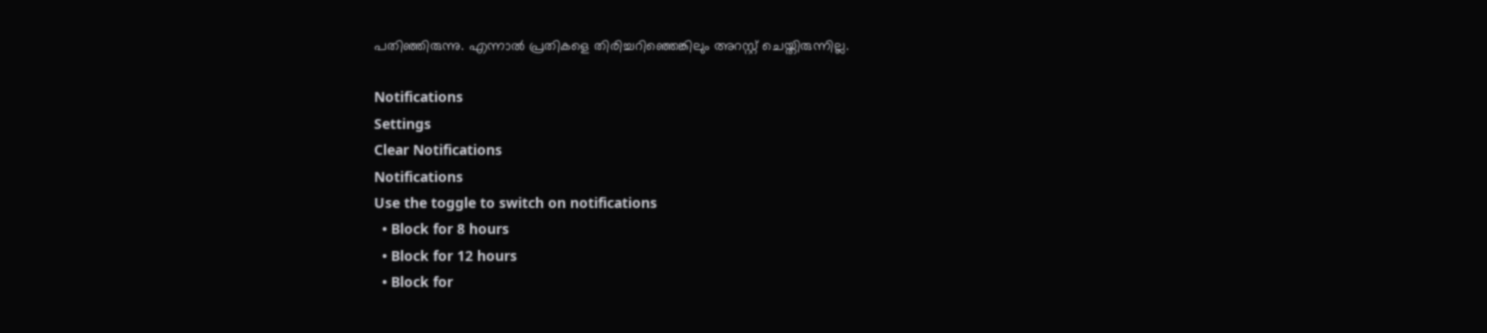പതിഞ്ഞിരുന്നു. എന്നാല്‍ പ്രതികളെ തിരിച്ചറിഞ്ഞെങ്കിലും അറസ്റ്റ് ചെയ്തിരുന്നില്ല.

Notifications
Settings
Clear Notifications
Notifications
Use the toggle to switch on notifications
  • Block for 8 hours
  • Block for 12 hours
  • Block for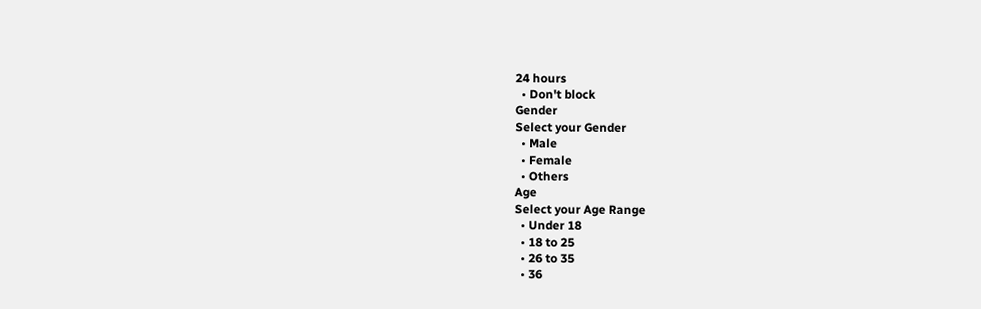24 hours
  • Don't block
Gender
Select your Gender
  • Male
  • Female
  • Others
Age
Select your Age Range
  • Under 18
  • 18 to 25
  • 26 to 35
  • 36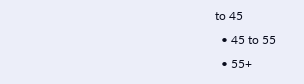to 45
  • 45 to 55
  • 55+